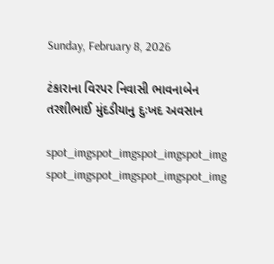Sunday, February 8, 2026

ટંકારાના વિરપર નિવાસી ભાવનાબેન તરશીભાઈ મુંદડીયાનુ દુઃખદ અવસાન

spot_imgspot_imgspot_imgspot_img
spot_imgspot_imgspot_imgspot_img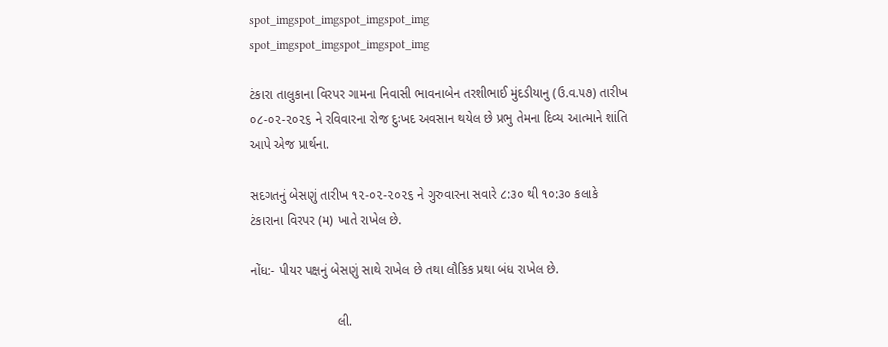spot_imgspot_imgspot_imgspot_img
spot_imgspot_imgspot_imgspot_img

ટંકારા તાલુકાના વિરપર ગામના નિવાસી ભાવનાબેન તરશીભાઈ મુંદડીયાનુ (ઉ.વ.૫૭) તારીખ ૦૮-૦૨-૨૦૨૬ ને રવિવારના રોજ દુઃખદ અવસાન થયેલ છે પ્રભુ તેમના દિવ્ય આત્માને શાંતિ આપે એજ પ્રાર્થના.

સદગતનું બેસણું તારીખ ૧૨-૦૨-૨૦૨૬ ને ગુરુવારના સવારે ૮:૩૦ થી ૧૦:૩૦ કલાકે ટંકારાના વિરપર (મ) ખાતે રાખેલ છે.

નોંધ:- પીયર પક્ષનું બેસણું સાથે રાખેલ છે તથા લૌકિક પ્રથા બંધ રાખેલ છે.

                        લી.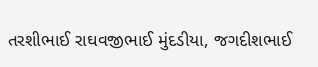તરશીભાઈ રાઘવજીભાઈ મુંદડીયા, જગદીશભાઈ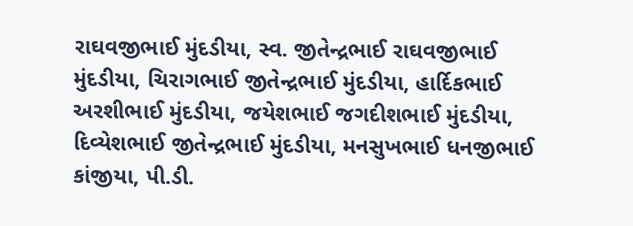રાઘવજીભાઈ મુંદડીયા, સ્વ. જીતેન્દ્રભાઈ રાઘવજીભાઈ મુંદડીયા, ચિરાગભાઈ જીતેન્દ્રભાઈ મુંદડીયા, હાર્દિકભાઈ અરશીભાઈ મુંદડીયા, જયેશભાઈ જગદીશભાઈ મુંદડીયા, દિવ્યેશભાઈ જીતેન્દ્રભાઈ મુંદડીયા, મનસુખભાઈ ધનજીભાઈ કાંજીયા, પી.ડી.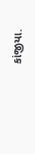કાંજીયા.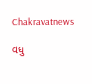Chakravatnews

વધુ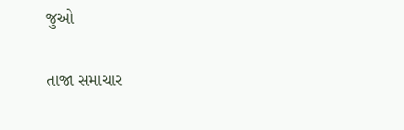જુઓ

તાજા સમાચાર